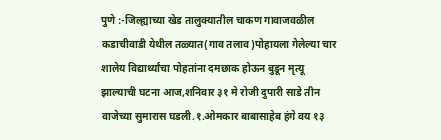पुणे :-जिल्ह्याच्या खेड तालुक्यातील चाकण गावाजवळील कडाचीवाडी येथील तळ्यात(गाव तलाव)पोहायला गेलेल्या चार शालेय विद्यार्थ्यांचा पोहतांना दमछाक होऊन बुडून मृत्यू झाल्याची घटना आज,शनिवार ३१ मे रोजी दुपारी साडे तीन वाजेच्या सुमारास घडली.१.ओमकार बाबासाहेब हंगे वय १३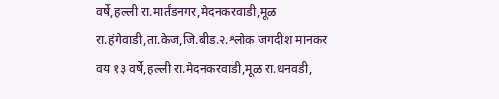वर्षे,हल्ली रा.मार्तंडनगर,मेदनकरवाडी,मूळ रा.हंगेवाडी,ता.केज,जि.बीड.२.श्लोक जगदीश मानकर वय १३ वर्षे,हल्ली रा.मेदनकरवाडी,मूळ रा.धनवडी,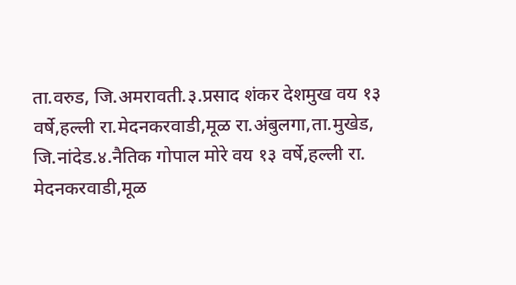ता.वरुड, जि.अमरावती.३.प्रसाद शंकर देशमुख वय १३ वर्षे,हल्ली रा.मेदनकरवाडी,मूळ रा.अंबुलगा,ता.मुखेड, जि.नांदेड.४.नैतिक गोपाल मोरे वय १३ वर्षे,हल्ली रा. मेदनकरवाडी,मूळ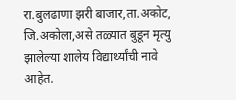रा.बुलढाणा झरी बाजार,ता.अकोट, जि.अकोला,असे तळ्यात बुडून मृत्यु झालेल्या शालेय विद्यार्थ्यांची नावे आहेत.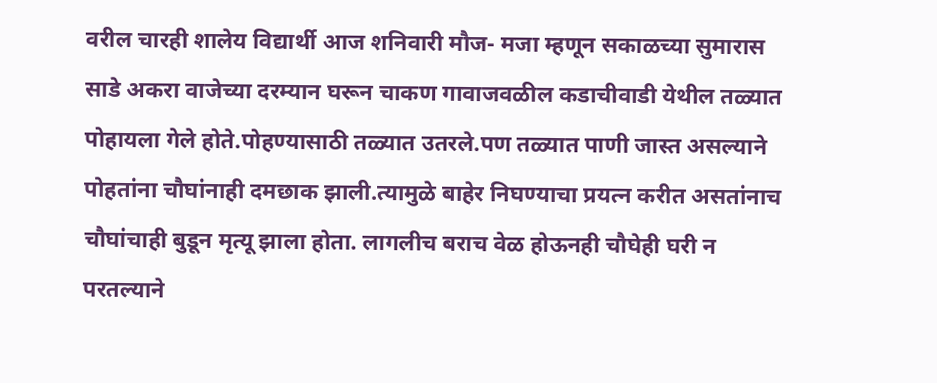वरील चारही शालेय विद्यार्थी आज शनिवारी मौज- मजा म्हणून सकाळच्या सुमारास साडे अकरा वाजेच्या दरम्यान घरून चाकण गावाजवळील कडाचीवाडी येथील तळ्यात पोहायला गेले होते.पोहण्यासाठी तळ्यात उतरले.पण तळ्यात पाणी जास्त असल्याने पोहतांना चौघांनाही दमछाक झाली.त्यामुळे बाहेर निघण्याचा प्रयत्न करीत असतांनाच चौघांचाही बुडून मृत्यू झाला होता. लागलीच बराच वेळ होऊनही चौघेही घरी न परतल्याने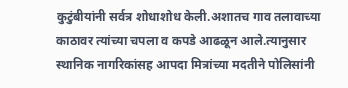कुटुंबीयांनी सर्वत्र शोधाशोध केली.अशातच गाव तलावाच्या काठावर त्यांच्या चपला व कपडे आढळून आले.त्यानुसार स्थानिक नागरिकांसह आपदा मित्रांच्या मदतीने पोलिसांनी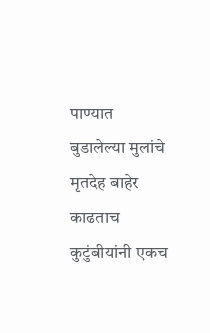पाण्यात बुडालेल्या मुलांचे मृतदेह बाहेर काढताच कुटुंबीयांनी एकच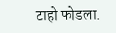टाहो फोडला.